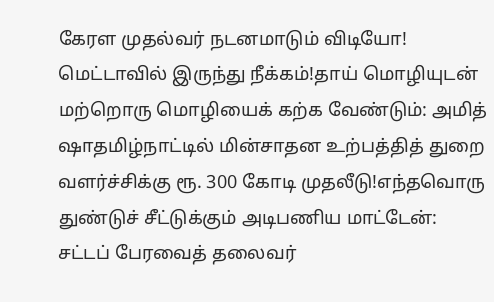கேரள முதல்வர் நடனமாடும் விடியோ! மெட்டாவில் இருந்து நீக்கம்!தாய் மொழியுடன் மற்றொரு மொழியைக் கற்க வேண்டும்: அமித் ஷாதமிழ்நாட்டில் மின்சாதன உற்பத்தித் துறை வளர்ச்சிக்கு ரூ. 300 கோடி முதலீடு!எந்தவொரு துண்டுச் சீட்டுக்கும் அடிபணிய மாட்டேன்: சட்டப் பேரவைத் தலைவர்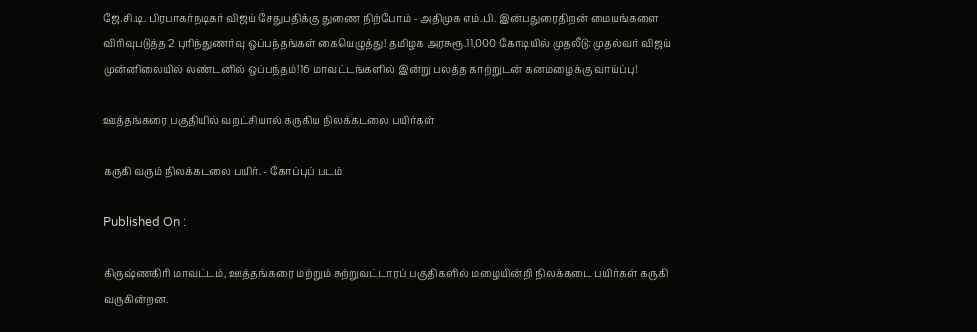ஜே.சி.டி. பிரபாகர்நடிகர் விஜய் சேதுபதிக்கு துணை நிற்போம் - அதிமுக எம்.பி. இன்பதுரைதிறன் மையங்களை விரிவுபடுத்த 2 புரிந்துணர்வு ஒப்பந்தங்கள் கையெழுத்து! தமிழக அரசுரூ.11,000 கோடியில் முதலீடு: முதல்வர் விஜய் முன்னிலையில் லண்டனில் ஒப்பந்தம்!16 மாவட்டங்களில் இன்று பலத்த காற்றுடன் கனமழைக்கு வாய்ப்பு!

ஊத்தங்கரை பகுதியில் வறட்சியால் கருகிய நிலக்கடலை பயிர்கள்

கருகி வரும் நிலக்கடலை பயிர். - கோப்புப் படம்

Published On :

கிருஷ்ணகிரி மாவட்டம், ஊத்தங்கரை மற்றும் சுற்றுவட்டாரப் பகுதிகளில் மழையின்றி நிலக்கடை பயிர்கள் கருகி வருகின்றன.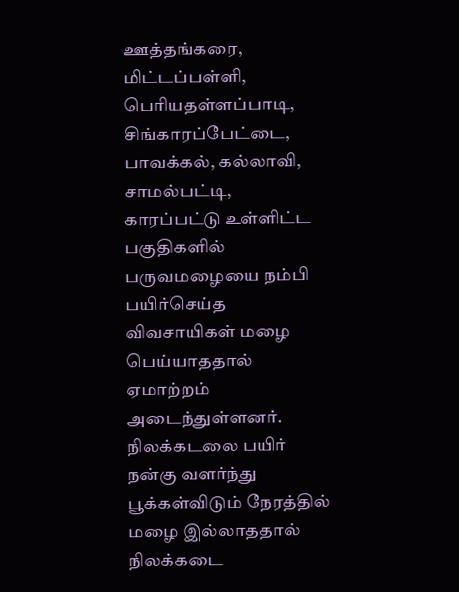ஊத்தங்கரை, மிட்டப்பள்ளி, பெரியதள்ளப்பாடி, சிங்காரப்பேட்டை, பாவக்கல், கல்லாவி, சாமல்பட்டி, காரப்பட்டு உள்ளிட்ட பகுதிகளில் பருவமழையை நம்பி பயிர்செய்த விவசாயிகள் மழை பெய்யாததால் ஏமாற்றம் அடைந்துள்ளனர். நிலக்கடலை பயிர் நன்கு வளர்ந்து பூக்கள்விடும் நேரத்தில் மழை இல்லாததால் நிலக்கடை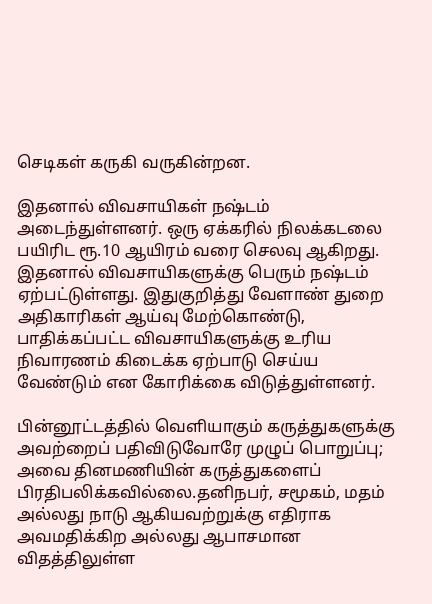செடிகள் கருகி வருகின்றன.

இதனால் விவசாயிகள் நஷ்டம் அடைந்துள்ளனர். ஒரு ஏக்கரில் நிலக்கடலை பயிரிட ரூ.10 ஆயிரம் வரை செலவு ஆகிறது. இதனால் விவசாயிகளுக்கு பெரும் நஷ்டம் ஏற்பட்டுள்ளது. இதுகுறித்து வேளாண் துறை அதிகாரிகள் ஆய்வு மேற்கொண்டு, பாதிக்கப்பட்ட விவசாயிகளுக்கு உரிய நிவாரணம் கிடைக்க ஏற்பாடு செய்ய வேண்டும் என கோரிக்கை விடுத்துள்ளனர்.

பின்னூட்டத்தில் வெளியாகும் கருத்துகளுக்கு அவற்றைப் பதிவிடுவோரே முழுப் பொறுப்பு; அவை தினமணியின் கருத்துகளைப் பிரதிபலிக்கவில்லை.தனிநபர், சமூகம், மதம் அல்லது நாடு ஆகியவற்றுக்கு எதிராக அவமதிக்கிற அல்லது ஆபாசமான விதத்திலுள்ள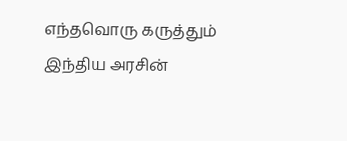எந்தவொரு கருத்தும் இந்திய அரசின்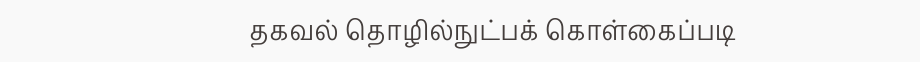தகவல் தொழில்நுட்பக் கொள்கைப்படி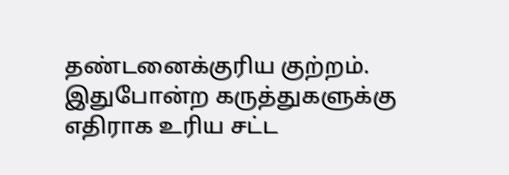தண்டனைக்குரிய குற்றம். இதுபோன்ற கருத்துகளுக்கு எதிராக உரிய சட்ட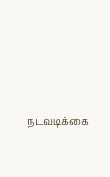நடவடிக்கை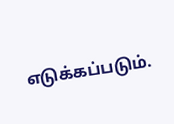எடுக்கப்படும்.